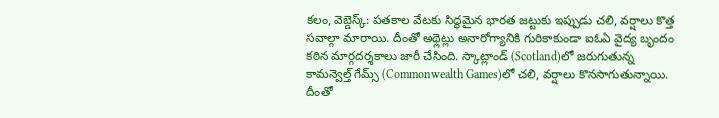కలం, వెబ్డెస్క్: పతకాల వేటకు సిద్ధమైన భారత జట్టుకు ఇప్పుడు చలి, వర్షాలు కొత్త సవాల్గా మారాయి. దీంతో అథ్లెట్లు అనారోగ్యానికి గురికాకుండా ఐఓఏ వైద్య బృందం కఠిన మార్గదర్శకాలు జారీ చేసింది. స్కాట్లాండ్ (Scotland)లో జరుగుతున్న కామన్వెల్త్ గేమ్స్ (Commonwealth Games)లో చలి, వర్షాలు కొనసాగుతున్నాయి. దీంతో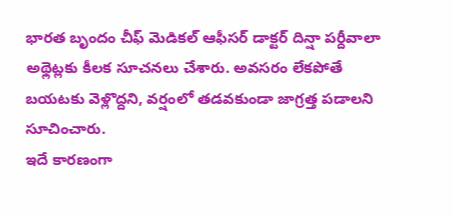భారత బృందం చీఫ్ మెడికల్ ఆఫీసర్ డాక్టర్ దిన్షా పర్దీవాలా అథ్లెట్లకు కీలక సూచనలు చేశారు. అవసరం లేకపోతే బయటకు వెళ్లొద్దని, వర్షంలో తడవకుండా జాగ్రత్త పడాలని సూచించారు.
ఇదే కారణంగా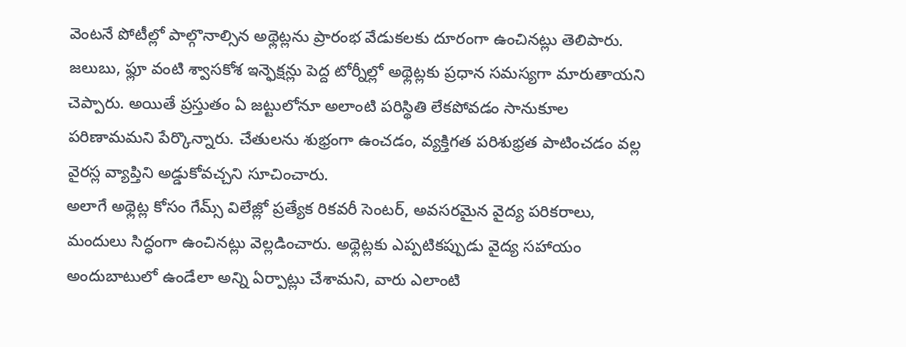వెంటనే పోటీల్లో పాల్గొనాల్సిన అథ్లెట్లను ప్రారంభ వేడుకలకు దూరంగా ఉంచినట్లు తెలిపారు. జలుబు, ఫ్లూ వంటి శ్వాసకోశ ఇన్ఫెక్షన్లు పెద్ద టోర్నీల్లో అథ్లెట్లకు ప్రధాన సమస్యగా మారుతాయని చెప్పారు. అయితే ప్రస్తుతం ఏ జట్టులోనూ అలాంటి పరిస్థితి లేకపోవడం సానుకూల పరిణామమని పేర్కొన్నారు. చేతులను శుభ్రంగా ఉంచడం, వ్యక్తిగత పరిశుభ్రత పాటించడం వల్ల వైరస్ల వ్యాప్తిని అడ్డుకోవచ్చని సూచించారు.
అలాగే అథ్లెట్ల కోసం గేమ్స్ విలేజ్లో ప్రత్యేక రికవరీ సెంటర్, అవసరమైన వైద్య పరికరాలు, మందులు సిద్ధంగా ఉంచినట్లు వెల్లడించారు. అథ్లెట్లకు ఎప్పటికప్పుడు వైద్య సహాయం అందుబాటులో ఉండేలా అన్ని ఏర్పాట్లు చేశామని, వారు ఎలాంటి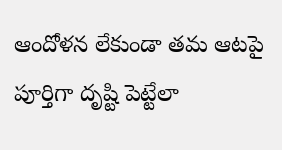ఆందోళన లేకుండా తమ ఆటపై పూర్తిగా దృష్టి పెట్టేలా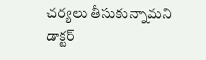చర్యలు తీసుకున్నామని డాక్టర్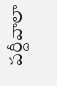పర్దీవాలా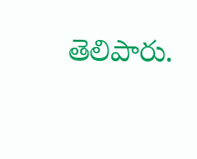తెలిపారు.